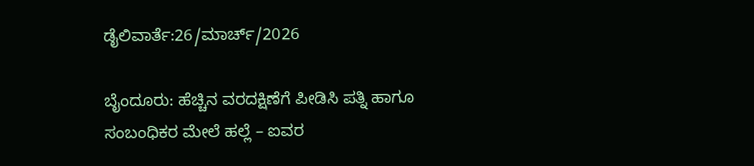ಡೈಲಿವಾರ್ತೆ:26/ಮಾರ್ಚ್/2026

ಬೈಂದೂರು: ಹೆಚ್ಚಿನ ವರದಕ್ಷಿಣೆಗೆ ಪೀಡಿಸಿ ಪತ್ನಿ ಹಾಗೂ ಸಂಬಂಧಿಕರ ಮೇಲೆ ಹಲ್ಲೆ – ಐವರ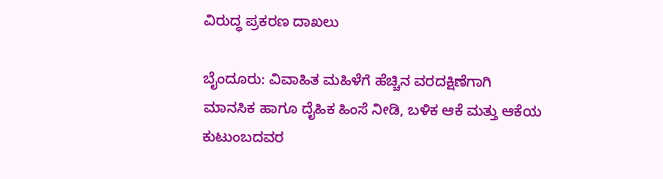ವಿರುದ್ಧ ಪ್ರಕರಣ ದಾಖಲು

ಬೈಂದೂರು: ವಿವಾಹಿತ ಮಹಿಳೆಗೆ ಹೆಚ್ಚಿನ ವರದಕ್ಷಿಣೆಗಾಗಿ ಮಾನಸಿಕ ಹಾಗೂ ದೈಹಿಕ ಹಿಂಸೆ ನೀಡಿ, ಬಳಿಕ ಆಕೆ ಮತ್ತು ಆಕೆಯ ಕುಟುಂಬದವರ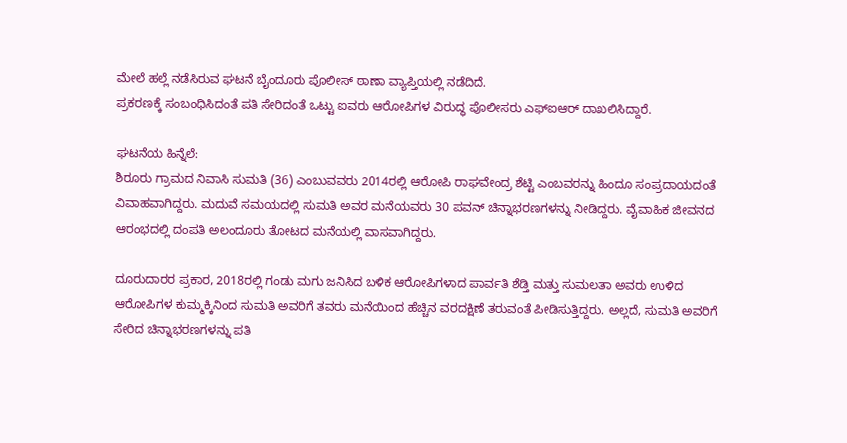ಮೇಲೆ ಹಲ್ಲೆ ನಡೆಸಿರುವ ಘಟನೆ ಬೈಂದೂರು ಪೊಲೀಸ್ ಠಾಣಾ ವ್ಯಾಪ್ತಿಯಲ್ಲಿ ನಡೆದಿದೆ.
ಪ್ರಕರಣಕ್ಕೆ ಸಂಬಂಧಿಸಿದಂತೆ ಪತಿ ಸೇರಿದಂತೆ ಒಟ್ಟು ಐವರು ಆರೋಪಿಗಳ ವಿರುದ್ಧ ಪೊಲೀಸರು ಎಫ್‌ಐಆರ್ ದಾಖಲಿಸಿದ್ದಾರೆ.

ಘಟನೆಯ ಹಿನ್ನೆಲೆ:
ಶಿರೂರು ಗ್ರಾಮದ ನಿವಾಸಿ ಸುಮತಿ (36) ಎಂಬುವವರು 2014ರಲ್ಲಿ ಆರೋಪಿ ರಾಘವೇಂದ್ರ ಶೆಟ್ಟಿ ಎಂಬವರನ್ನು ಹಿಂದೂ ಸಂಪ್ರದಾಯದಂತೆ ವಿವಾಹವಾಗಿದ್ದರು. ಮದುವೆ ಸಮಯದಲ್ಲಿ ಸುಮತಿ ಅವರ ಮನೆಯವರು 30 ಪವನ್ ಚಿನ್ನಾಭರಣಗಳನ್ನು ನೀಡಿದ್ದರು. ವೈವಾಹಿಕ ಜೀವನದ ಆರಂಭದಲ್ಲಿ ದಂಪತಿ ಅಲಂದೂರು ತೋಟದ ಮನೆಯಲ್ಲಿ ವಾಸವಾಗಿದ್ದರು.

ದೂರುದಾರರ ಪ್ರಕಾರ, 2018ರಲ್ಲಿ ಗಂಡು ಮಗು ಜನಿಸಿದ ಬಳಿಕ ಆರೋಪಿಗಳಾದ ಪಾರ್ವತಿ ಶೆಡ್ತಿ ಮತ್ತು ಸುಮಲತಾ ಅವರು ಉಳಿದ ಆರೋಪಿಗಳ ಕುಮ್ಮಕ್ಕಿನಿಂದ ಸುಮತಿ ಅವರಿಗೆ ತವರು ಮನೆಯಿಂದ ಹೆಚ್ಚಿನ ವರದಕ್ಷಿಣೆ ತರುವಂತೆ ಪೀಡಿಸುತ್ತಿದ್ದರು. ಅಲ್ಲದೆ, ಸುಮತಿ ಅವರಿಗೆ ಸೇರಿದ ಚಿನ್ನಾಭರಣಗಳನ್ನು ಪತಿ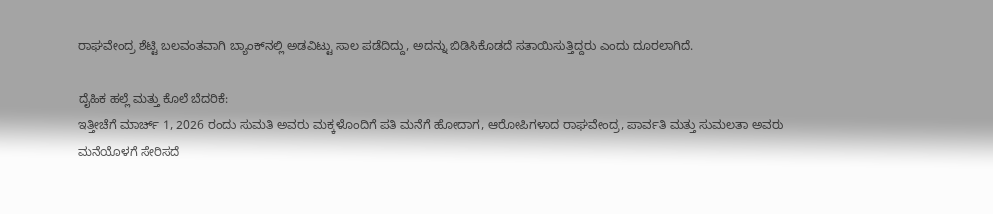ರಾಘವೇಂದ್ರ ಶೆಟ್ಟಿ ಬಲವಂತವಾಗಿ ಬ್ಯಾಂಕ್‌ನಲ್ಲಿ ಅಡವಿಟ್ಟು ಸಾಲ ಪಡೆದಿದ್ದು, ಅದನ್ನು ಬಿಡಿಸಿಕೊಡದೆ ಸತಾಯಿಸುತ್ತಿದ್ದರು ಎಂದು ದೂರಲಾಗಿದೆ.

ದೈಹಿಕ ಹಲ್ಲೆ ಮತ್ತು ಕೊಲೆ ಬೆದರಿಕೆ:
ಇತ್ತೀಚೆಗೆ ಮಾರ್ಚ್ 1, 2026 ರಂದು ಸುಮತಿ ಅವರು ಮಕ್ಕಳೊಂದಿಗೆ ಪತಿ ಮನೆಗೆ ಹೋದಾಗ, ಆರೋಪಿಗಳಾದ ರಾಘವೇಂದ್ರ, ಪಾರ್ವತಿ ಮತ್ತು ಸುಮಲತಾ ಅವರು ಮನೆಯೊಳಗೆ ಸೇರಿಸದೆ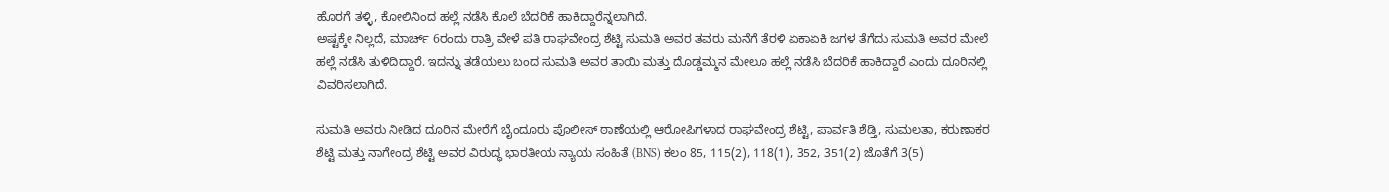ಹೊರಗೆ ತಳ್ಳಿ, ಕೋಲಿನಿಂದ ಹಲ್ಲೆ ನಡೆಸಿ ಕೊಲೆ ಬೆದರಿಕೆ ಹಾಕಿದ್ದಾರೆನ್ನಲಾಗಿದೆ.
ಅಷ್ಟಕ್ಕೇ ನಿಲ್ಲದೆ, ಮಾರ್ಚ್ 6ರಂದು ರಾತ್ರಿ ವೇಳೆ ಪತಿ ರಾಘವೇಂದ್ರ ಶೆಟ್ಟಿ ಸುಮತಿ ಅವರ ತವರು ಮನೆಗೆ ತೆರಳಿ ಏಕಾಏಕಿ ಜಗಳ ತೆಗೆದು ಸುಮತಿ ಅವರ ಮೇಲೆ ಹಲ್ಲೆ ನಡೆಸಿ ತುಳಿದಿದ್ದಾರೆ. ಇದನ್ನು ತಡೆಯಲು ಬಂದ ಸುಮತಿ ಅವರ ತಾಯಿ ಮತ್ತು ದೊಡ್ಡಮ್ಮನ ಮೇಲೂ ಹಲ್ಲೆ ನಡೆಸಿ ಬೆದರಿಕೆ ಹಾಕಿದ್ದಾರೆ ಎಂದು ದೂರಿನಲ್ಲಿ ವಿವರಿಸಲಾಗಿದೆ.

ಸುಮತಿ ಅವರು ನೀಡಿದ ದೂರಿನ ಮೇರೆಗೆ ಬೈಂದೂರು ಪೊಲೀಸ್ ಠಾಣೆಯಲ್ಲಿ ಆರೋಪಿಗಳಾದ ರಾಘವೇಂದ್ರ ಶೆಟ್ಟಿ, ಪಾರ್ವತಿ ಶೆಡ್ತಿ, ಸುಮಲತಾ, ಕರುಣಾಕರ ಶೆಟ್ಟಿ ಮತ್ತು ನಾಗೇಂದ್ರ ಶೆಟ್ಟಿ ಅವರ ವಿರುದ್ಧ ಭಾರತೀಯ ನ್ಯಾಯ ಸಂಹಿತೆ (BNS) ಕಲಂ 85, 115(2), 118(1), 352, 351(2) ಜೊತೆಗೆ 3(5)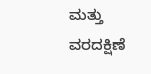ಮತ್ತು ವರದಕ್ಷಿಣೆ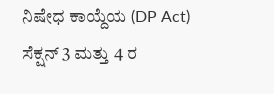ನಿಷೇಧ ಕಾಯ್ದೆಯ (DP Act) ಸೆಕ್ಷನ್ 3 ಮತ್ತು 4 ರ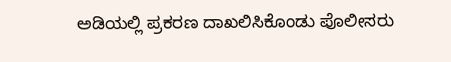ಅಡಿಯಲ್ಲಿ ಪ್ರಕರಣ ದಾಖಲಿಸಿಕೊಂಡು ಪೊಲೀಸರು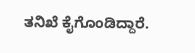ತನಿಖೆ ಕೈಗೊಂಡಿದ್ದಾರೆ.